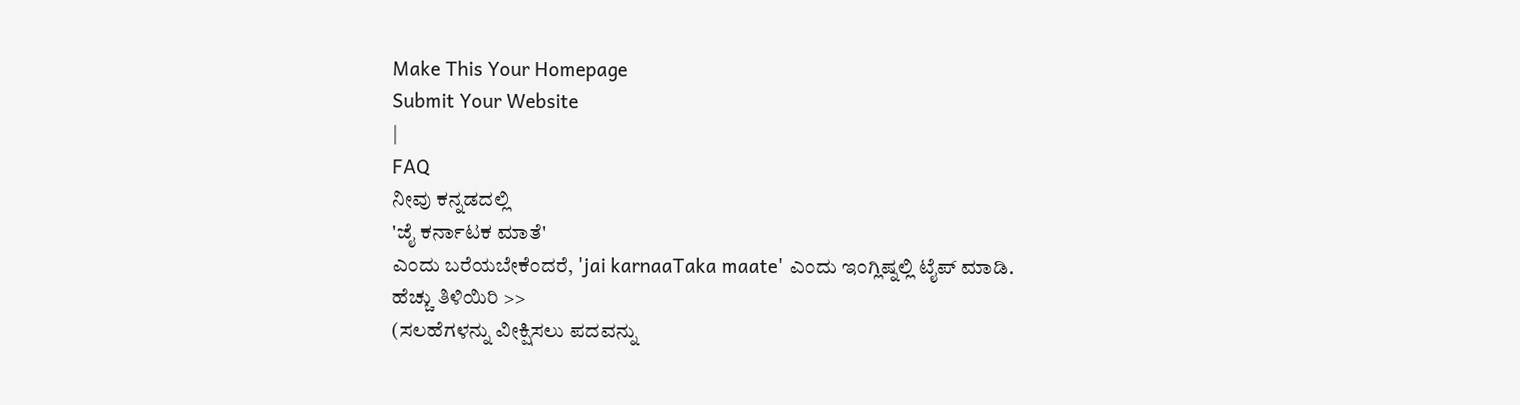Make This Your Homepage
Submit Your Website
|
FAQ
ನೀವು ಕನ್ನಡದಲ್ಲಿ
'ಜೈ ಕರ್ನಾಟಕ ಮಾತೆ'
ಎಂದು ಬರೆಯಬೇಕೆಂದರೆ, 'jai karnaaTaka maate' ಎಂದು ಇಂಗ್ಲಿಷ್ನಲ್ಲಿ ಟೈಪ್ ಮಾಡಿ.
ಹೆಚ್ಚು ತಿಳಿಯಿರಿ >>
(ಸಲಹೆಗಳನ್ನು ವೀಕ್ಷಿಸಲು ಪದವನ್ನು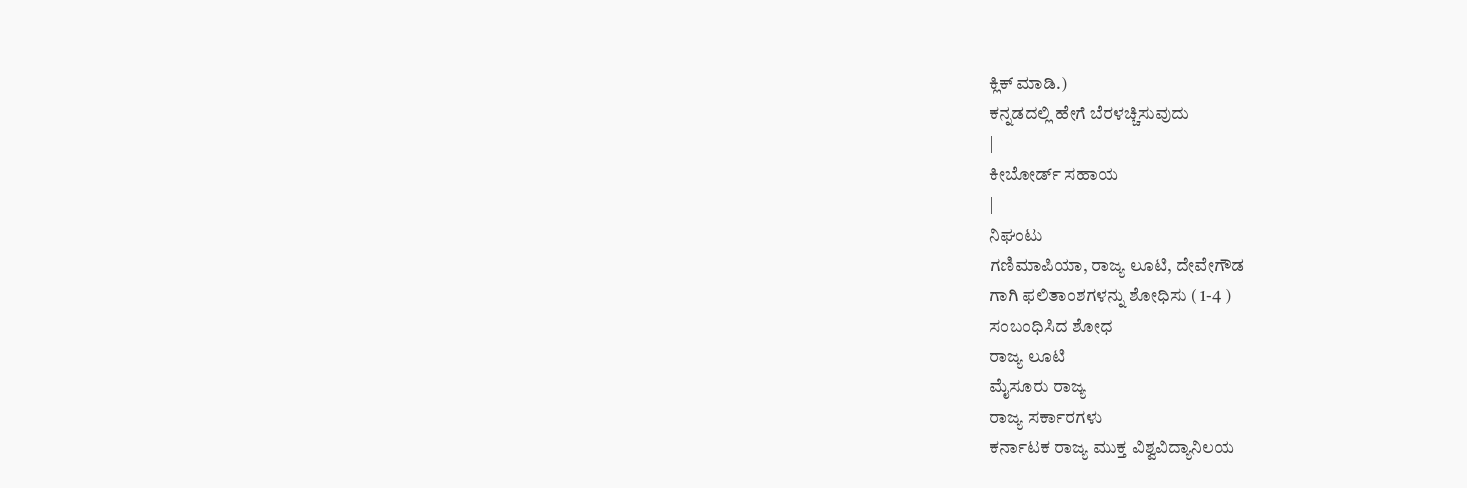ಕ್ಲಿಕ್ ಮಾಡಿ.)
ಕನ್ನಡದಲ್ಲಿ ಹೇಗೆ ಬೆರಳಚ್ಚಿಸುವುದು
|
ಕೀಬೋರ್ಡ್ ಸಹಾಯ
|
ನಿಘಂಟು
ಗಣಿಮಾಪಿಯಾ, ರಾಜ್ಯ ಲೂಟಿ, ದೇವೇಗೌಡ
ಗಾಗಿ ಫಲಿತಾಂಶಗಳನ್ನು ಶೋಧಿಸು ( 1-4 )
ಸಂಬಂಧಿಸಿದ ಶೋಧ
ರಾಜ್ಯ ಲೂಟಿ
ಮೈಸೂರು ರಾಜ್ಯ
ರಾಜ್ಯ ಸರ್ಕಾರಗಳು
ಕರ್ನಾಟಕ ರಾಜ್ಯ ಮುಕ್ತ ವಿಶ್ವವಿದ್ಯಾನಿಲಯ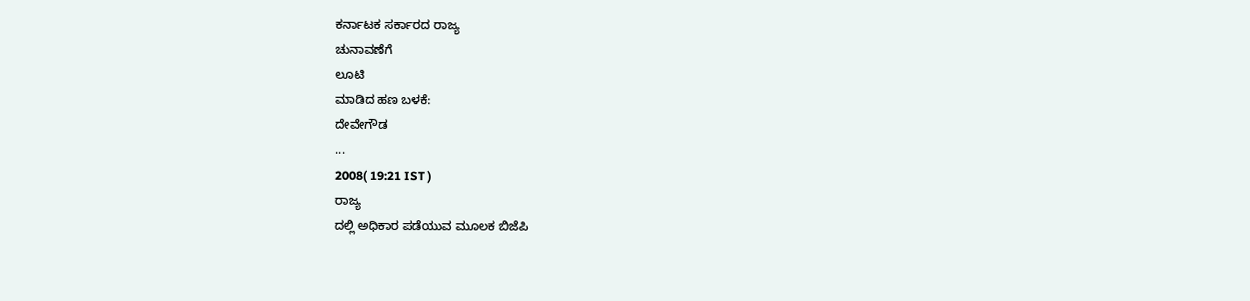ಕರ್ನಾಟಕ ಸರ್ಕಾರದ ರಾಜ್ಯ
ಚುನಾವಣೆಗೆ
ಲೂಟಿ
ಮಾಡಿದ ಹಣ ಬಳಕೆ:
ದೇವೇಗೌಡ
...
2008( 19:21 IST )
ರಾಜ್ಯ
ದಲ್ಲಿ ಅಧಿಕಾರ ಪಡೆಯುವ ಮೂಲಕ ಬಿಜೆಪಿ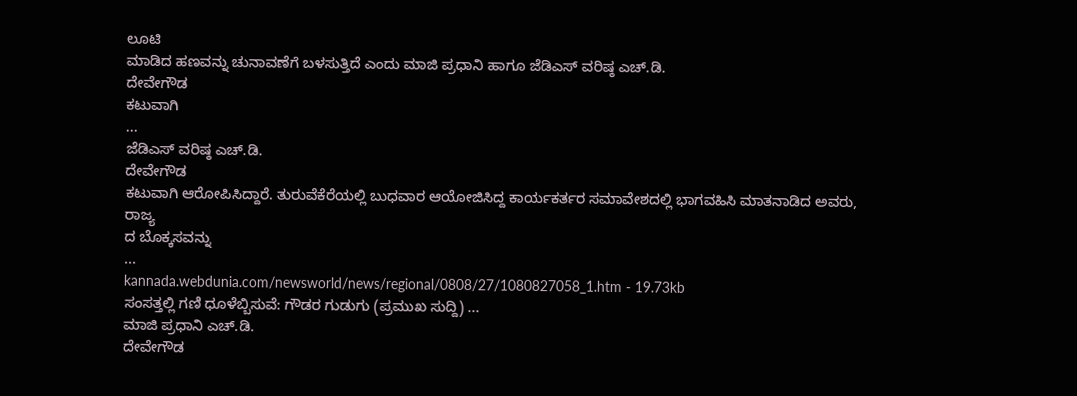ಲೂಟಿ
ಮಾಡಿದ ಹಣವನ್ನು ಚುನಾವಣೆಗೆ ಬಳಸುತ್ತಿದೆ ಎಂದು ಮಾಜಿ ಪ್ರಧಾನಿ ಹಾಗೂ ಜೆಡಿಎಸ್ ವರಿಷ್ಠ ಎಚ್.ಡಿ.
ದೇವೇಗೌಡ
ಕಟುವಾಗಿ
...
ಜೆಡಿಎಸ್ ವರಿಷ್ಠ ಎಚ್.ಡಿ.
ದೇವೇಗೌಡ
ಕಟುವಾಗಿ ಆರೋಪಿಸಿದ್ದಾರೆ. ತುರುವೆಕೆರೆಯಲ್ಲಿ ಬುಧವಾರ ಆಯೋಜಿಸಿದ್ದ ಕಾರ್ಯಕರ್ತರ ಸಮಾವೇಶದಲ್ಲಿ ಭಾಗವಹಿಸಿ ಮಾತನಾಡಿದ ಅವರು,
ರಾಜ್ಯ
ದ ಬೊಕ್ಕಸವನ್ನು
...
kannada.webdunia.com/newsworld/news/regional/0808/27/1080827058_1.htm - 19.73kb
ಸಂಸತ್ತಲ್ಲಿ ಗಣಿ ಧೂಳೆಬ್ಬಿಸುವೆ: ಗೌಡರ ಗುಡುಗು (ಪ್ರಮುಖ ಸುದ್ದಿ) ...
ಮಾಜಿ ಪ್ರಧಾನಿ ಎಚ್.ಡಿ.
ದೇವೇಗೌಡ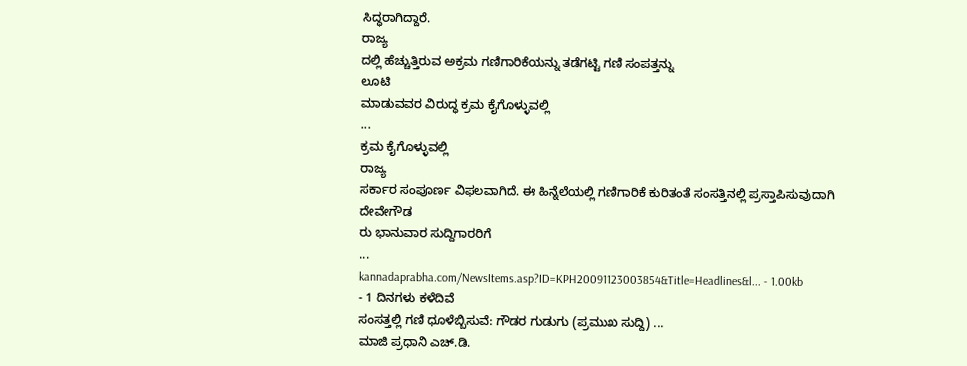ಸಿದ್ಧರಾಗಿದ್ದಾರೆ.
ರಾಜ್ಯ
ದಲ್ಲಿ ಹೆಚ್ಚುತ್ತಿರುವ ಅಕ್ರಮ ಗಣಿಗಾರಿಕೆಯನ್ನು ತಡೆಗಟ್ಟಿ ಗಣಿ ಸಂಪತ್ತನ್ನು
ಲೂಟಿ
ಮಾಡುವವರ ವಿರುದ್ಧ ಕ್ರಮ ಕೈಗೊಳ್ಳುವಲ್ಲಿ
...
ಕ್ರಮ ಕೈಗೊಳ್ಳುವಲ್ಲಿ
ರಾಜ್ಯ
ಸರ್ಕಾರ ಸಂಪೂರ್ಣ ವಿಫಲವಾಗಿದೆ. ಈ ಹಿನ್ನೆಲೆಯಲ್ಲಿ ಗಣಿಗಾರಿಕೆ ಕುರಿತಂತೆ ಸಂಸತ್ತಿನಲ್ಲಿ ಪ್ರಸ್ತಾಪಿಸುವುದಾಗಿ
ದೇವೇಗೌಡ
ರು ಭಾನುವಾರ ಸುದ್ದಿಗಾರರಿಗೆ
...
kannadaprabha.com/NewsItems.asp?ID=KPH20091123003854&Title=Headlines&l... - 1.00kb
- 1 ದಿನಗಳು ಕಳೆದಿವೆ
ಸಂಸತ್ತಲ್ಲಿ ಗಣಿ ಧೂಳೆಬ್ಬಿಸುವೆ: ಗೌಡರ ಗುಡುಗು (ಪ್ರಮುಖ ಸುದ್ದಿ) ...
ಮಾಜಿ ಪ್ರಧಾನಿ ಎಚ್.ಡಿ.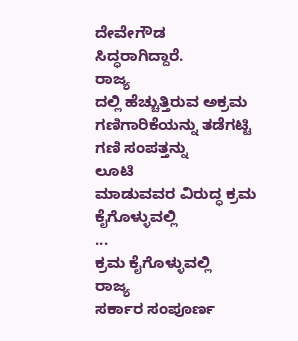ದೇವೇಗೌಡ
ಸಿದ್ಧರಾಗಿದ್ದಾರೆ.
ರಾಜ್ಯ
ದಲ್ಲಿ ಹೆಚ್ಚುತ್ತಿರುವ ಅಕ್ರಮ ಗಣಿಗಾರಿಕೆಯನ್ನು ತಡೆಗಟ್ಟಿ ಗಣಿ ಸಂಪತ್ತನ್ನು
ಲೂಟಿ
ಮಾಡುವವರ ವಿರುದ್ಧ ಕ್ರಮ ಕೈಗೊಳ್ಳುವಲ್ಲಿ
...
ಕ್ರಮ ಕೈಗೊಳ್ಳುವಲ್ಲಿ
ರಾಜ್ಯ
ಸರ್ಕಾರ ಸಂಪೂರ್ಣ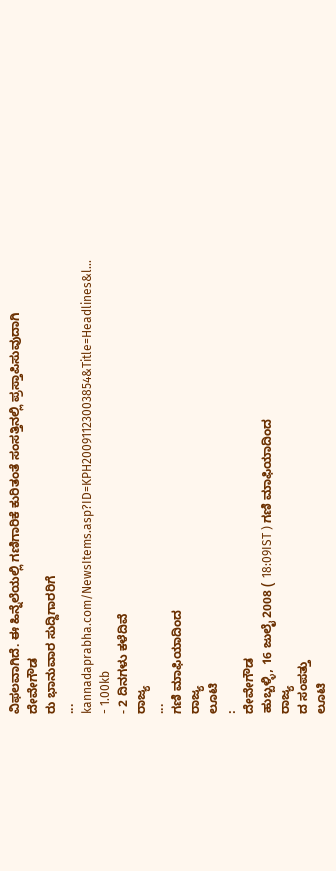ವಿಫಲವಾಗಿದೆ. ಈ ಹಿನ್ನೆಲೆಯಲ್ಲಿ ಗಣಿಗಾರಿಕೆ ಕುರಿತಂತೆ ಸಂಸತ್ತಿನಲ್ಲಿ ಪ್ರಸ್ತಾಪಿಸುವುದಾಗಿ
ದೇವೇಗೌಡ
ರು ಭಾನುವಾರ ಸುದ್ದಿಗಾರರಿಗೆ
...
kannadaprabha.com/NewsItems.asp?ID=KPH20091123003854&Title=Headlines&l... - 1.00kb
- 2 ದಿನಗಳು ಕಳೆದಿವೆ
ರಾಜ್ಯ
...
ಗಣಿ ಮಾಫಿಯಾದಿಂದ
ರಾಜ್ಯ
ಲೂಟಿ
:
ದೇವೇಗೌಡ
ಹುಬ್ಬಳ್ಳಿ, 16 ಜುಲೈ 2008 ( 18:09IST ) ಗಣಿ ಮಾಫಿಯಾದಿಂದ
ರಾಜ್ಯ
ದ ಸಂಪತ್ತು
ಲೂಟಿ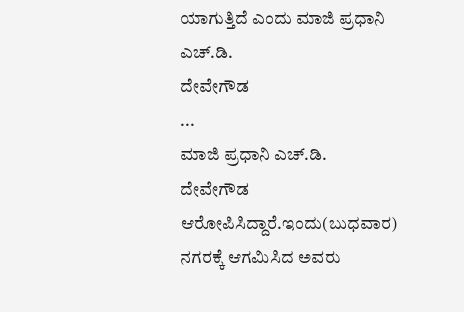ಯಾಗುತ್ತಿದೆ ಎಂದು ಮಾಜಿ ಪ್ರಧಾನಿ ಎಚ್.ಡಿ.
ದೇವೇಗೌಡ
...
ಮಾಜಿ ಪ್ರಧಾನಿ ಎಚ್.ಡಿ.
ದೇವೇಗೌಡ
ಆರೋಪಿಸಿದ್ದಾರೆ.ಇಂದು(ಬುಧವಾರ) ನಗರಕ್ಕೆ ಆಗಮಿಸಿದ ಅವರು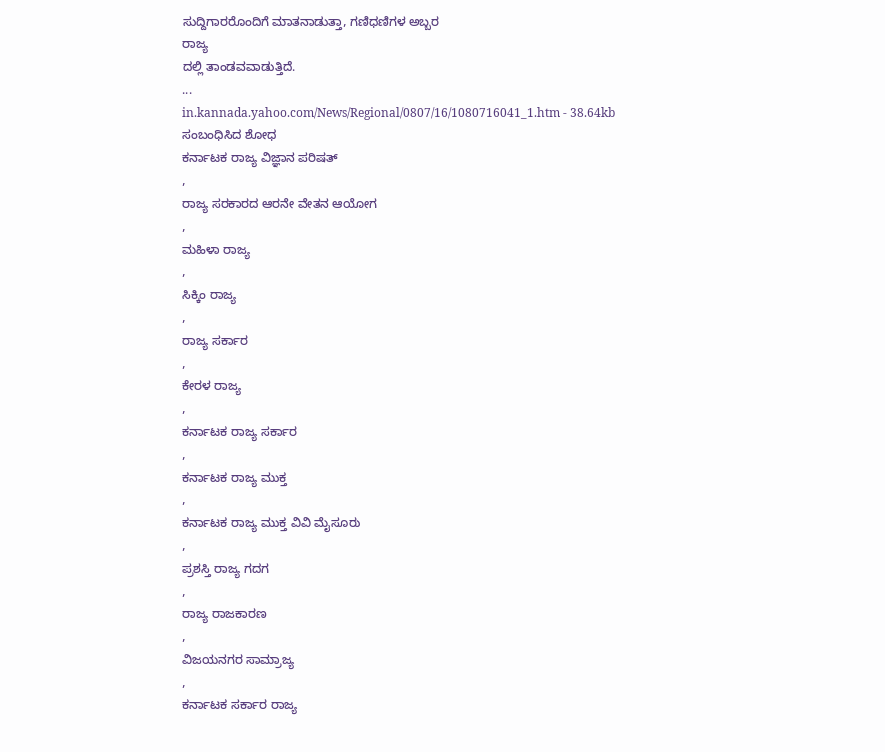ಸುದ್ದಿಗಾರರೊಂದಿಗೆ ಮಾತನಾಡುತ್ತಾ, ಗಣಿಧಣಿಗಳ ಅಬ್ಬರ
ರಾಜ್ಯ
ದಲ್ಲಿ ತಾಂಡವವಾಡುತ್ತಿದೆ.
...
in.kannada.yahoo.com/News/Regional/0807/16/1080716041_1.htm - 38.64kb
ಸಂಬಂಧಿಸಿದ ಶೋಧ
ಕರ್ನಾಟಕ ರಾಜ್ಯ ವಿಜ್ಞಾನ ಪರಿಷತ್
,
ರಾಜ್ಯ ಸರಕಾರದ ಆರನೇ ವೇತನ ಆಯೋಗ
,
ಮಹಿಳಾ ರಾಜ್ಯ
,
ಸಿಕ್ಕಿಂ ರಾಜ್ಯ
,
ರಾಜ್ಯ ಸರ್ಕಾರ
,
ಕೇರಳ ರಾಜ್ಯ
,
ಕರ್ನಾಟಕ ರಾಜ್ಯ ಸರ್ಕಾರ
,
ಕರ್ನಾಟಕ ರಾಜ್ಯ ಮುಕ್ತ
,
ಕರ್ನಾಟಕ ರಾಜ್ಯ ಮುಕ್ತ ವಿವಿ ಮೈಸೂರು
,
ಪ್ರಶಸ್ತಿ ರಾಜ್ಯ ಗದಗ
,
ರಾಜ್ಯ ರಾಜಕಾರಣ
,
ವಿಜಯನಗರ ಸಾಮ್ರಾಜ್ಯ
,
ಕರ್ನಾಟಕ ಸರ್ಕಾರ ರಾಜ್ಯ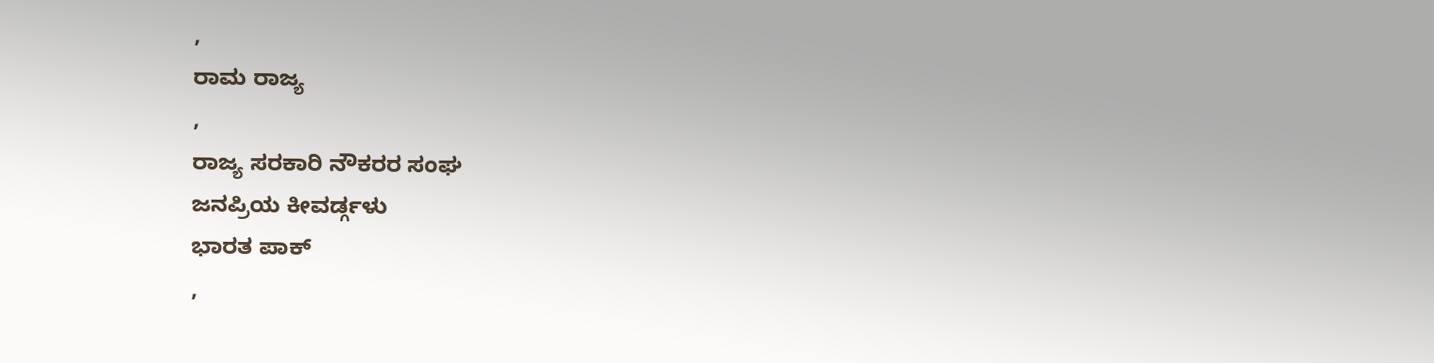,
ರಾಮ ರಾಜ್ಯ
,
ರಾಜ್ಯ ಸರಕಾರಿ ನೌಕರರ ಸಂಘ
ಜನಪ್ರಿಯ ಕೀವರ್ಡ್ಗಳು
ಭಾರತ ಪಾಕ್
,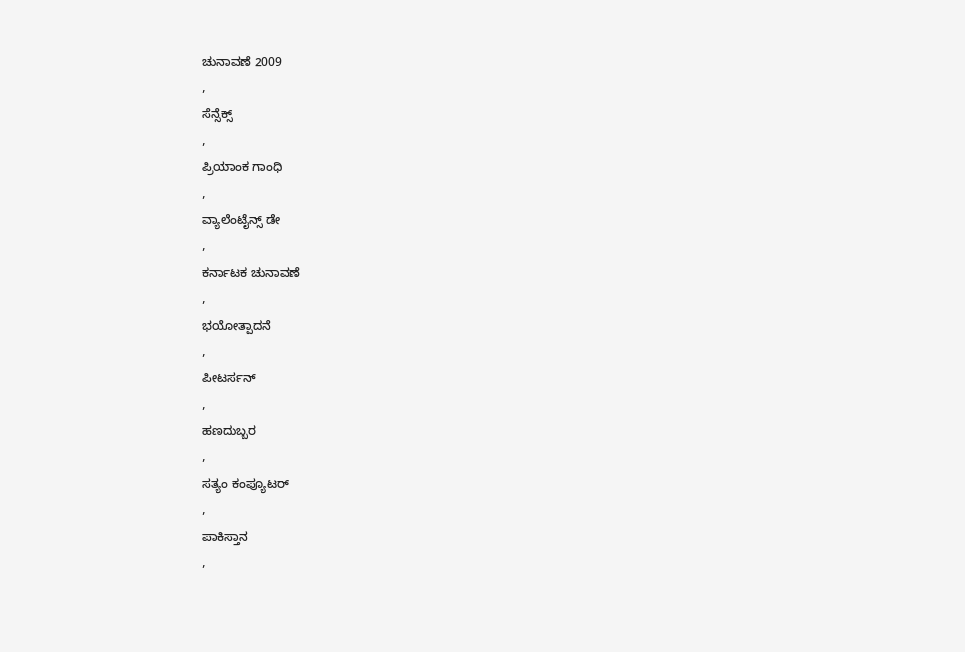ಚುನಾವಣೆ 2009
,
ಸೆನ್ಸೆಕ್ಸ್
,
ಪ್ರಿಯಾಂಕ ಗಾಂಧಿ
,
ವ್ಯಾಲೆಂಟೈನ್ಸ್ ಡೇ
,
ಕರ್ನಾಟಕ ಚುನಾವಣೆ
,
ಭಯೋತ್ಪಾದನೆ
,
ಪೀಟರ್ಸನ್
,
ಹಣದುಬ್ಬರ
,
ಸತ್ಯಂ ಕಂಪ್ಯೂಟರ್
,
ಪಾಕಿಸ್ತಾನ
,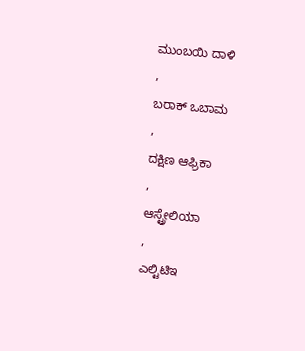ಮುಂಬಯಿ ದಾಳಿ
,
ಬರಾಕ್ ಒಬಾಮ
,
ದಕ್ಷಿಣ ಆಫ್ರಿಕಾ
,
ಆಸ್ಟ್ರೇಲಿಯಾ
,
ಎಲ್ಟಿಟಿಇ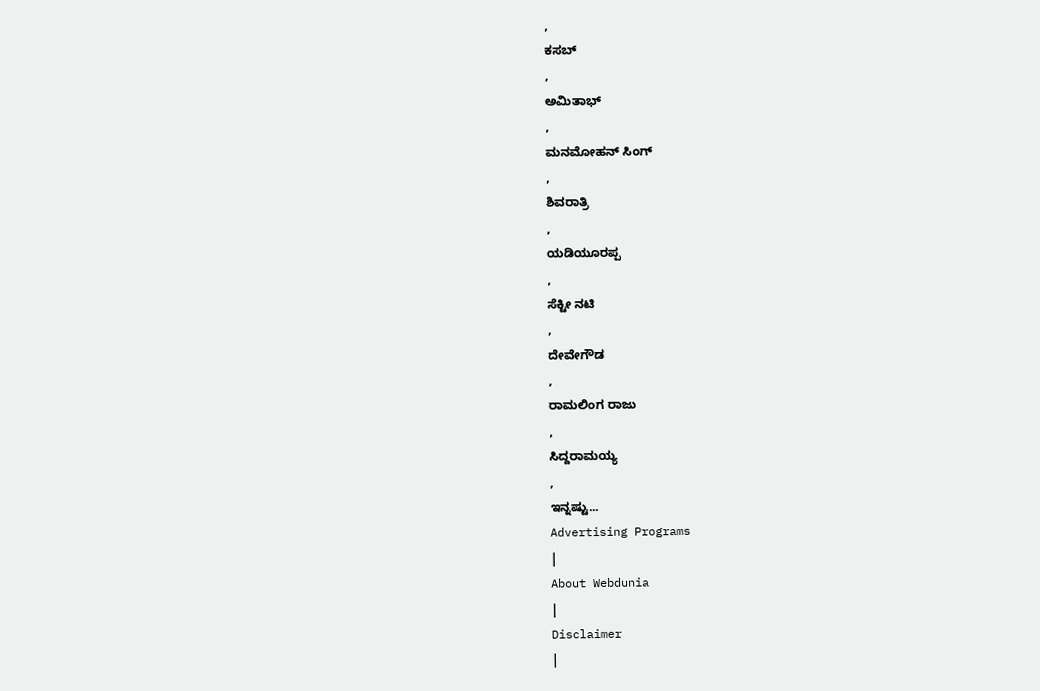,
ಕಸಬ್
,
ಅಮಿತಾಭ್
,
ಮನಮೋಹನ್ ಸಿಂಗ್
,
ಶಿವರಾತ್ರಿ
,
ಯಡಿಯೂರಪ್ಪ
,
ಸೆಕ್ಟೀ ನಟಿ
,
ದೇವೇಗೌಡ
,
ರಾಮಲಿಂಗ ರಾಜು
,
ಸಿದ್ದರಾಮಯ್ಯ
,
ಇನ್ನಷ್ಟು...
Advertising Programs
|
About Webdunia
|
Disclaimer
|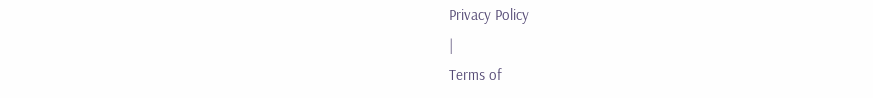Privacy Policy
|
Terms of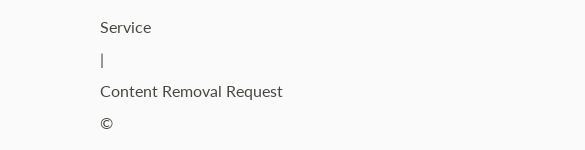Service
|
Content Removal Request
©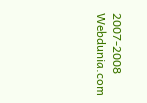2007-2008 Webdunia.com